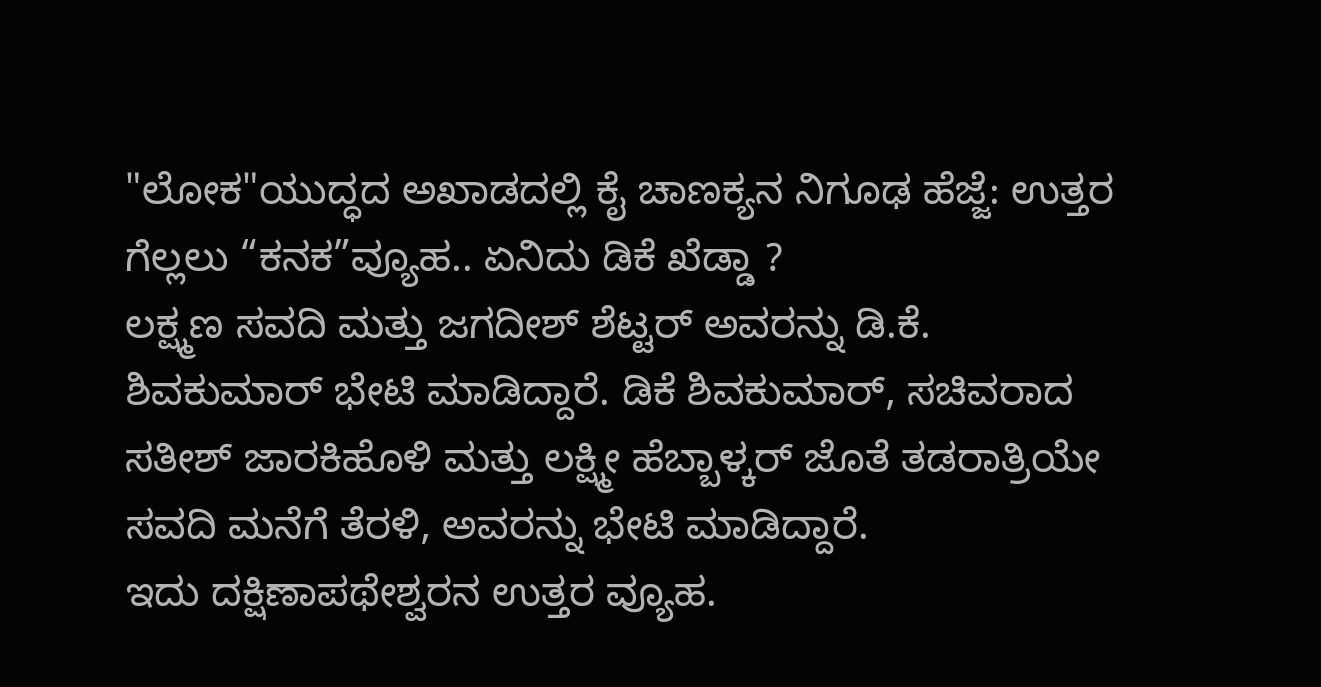"ಲೋಕ"ಯುದ್ಧದ ಅಖಾಡದಲ್ಲಿ ಕೈ ಚಾಣಕ್ಯನ ನಿಗೂಢ ಹೆಜ್ಜೆ: ಉತ್ತರ ಗೆಲ್ಲಲು “ಕನಕ”ವ್ಯೂಹ.. ಏನಿದು ಡಿಕೆ ಖೆಡ್ಡಾ ?
ಲಕ್ಷ್ಮಣ ಸವದಿ ಮತ್ತು ಜಗದೀಶ್ ಶೆಟ್ಟರ್ ಅವರನ್ನು ಡಿ.ಕೆ. ಶಿವಕುಮಾರ್ ಭೇಟಿ ಮಾಡಿದ್ದಾರೆ. ಡಿಕೆ ಶಿವಕುಮಾರ್, ಸಚಿವರಾದ ಸತೀಶ್ ಜಾರಕಿಹೊಳಿ ಮತ್ತು ಲಕ್ಷ್ಮೀ ಹೆಬ್ಬಾಳ್ಕರ್ ಜೊತೆ ತಡರಾತ್ರಿಯೇ ಸವದಿ ಮನೆಗೆ ತೆರಳಿ, ಅವರನ್ನು ಭೇಟಿ ಮಾಡಿದ್ದಾರೆ.
ಇದು ದಕ್ಷಿಣಾಪಥೇಶ್ವರನ ಉತ್ತರ ವ್ಯೂಹ.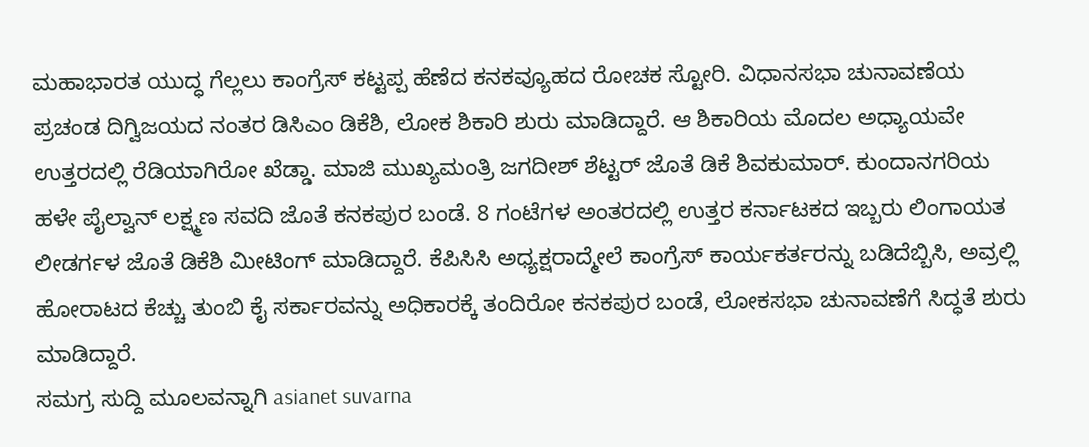ಮಹಾಭಾರತ ಯುದ್ಧ ಗೆಲ್ಲಲು ಕಾಂಗ್ರೆಸ್ ಕಟ್ಟಪ್ಪ ಹೆಣೆದ ಕನಕವ್ಯೂಹದ ರೋಚಕ ಸ್ಟೋರಿ. ವಿಧಾನಸಭಾ ಚುನಾವಣೆಯ ಪ್ರಚಂಡ ದಿಗ್ವಿಜಯದ ನಂತರ ಡಿಸಿಎಂ ಡಿಕೆಶಿ, ಲೋಕ ಶಿಕಾರಿ ಶುರು ಮಾಡಿದ್ದಾರೆ. ಆ ಶಿಕಾರಿಯ ಮೊದಲ ಅಧ್ಯಾಯವೇ ಉತ್ತರದಲ್ಲಿ ರೆಡಿಯಾಗಿರೋ ಖೆಡ್ಡಾ. ಮಾಜಿ ಮುಖ್ಯಮಂತ್ರಿ ಜಗದೀಶ್ ಶೆಟ್ಟರ್ ಜೊತೆ ಡಿಕೆ ಶಿವಕುಮಾರ್. ಕುಂದಾನಗರಿಯ ಹಳೇ ಪೈಲ್ವಾನ್ ಲಕ್ಷ್ಮಣ ಸವದಿ ಜೊತೆ ಕನಕಪುರ ಬಂಡೆ. 8 ಗಂಟೆಗಳ ಅಂತರದಲ್ಲಿ ಉತ್ತರ ಕರ್ನಾಟಕದ ಇಬ್ಬರು ಲಿಂಗಾಯತ ಲೀಡರ್ಗಳ ಜೊತೆ ಡಿಕೆಶಿ ಮೀಟಿಂಗ್ ಮಾಡಿದ್ದಾರೆ. ಕೆಪಿಸಿಸಿ ಅಧ್ಯಕ್ಷರಾದ್ಮೇಲೆ ಕಾಂಗ್ರೆಸ್ ಕಾರ್ಯಕರ್ತರನ್ನು ಬಡಿದೆಬ್ಬಿಸಿ, ಅವ್ರಲ್ಲಿ ಹೋರಾಟದ ಕೆಚ್ಚು ತುಂಬಿ ಕೈ ಸರ್ಕಾರವನ್ನು ಅಧಿಕಾರಕ್ಕೆ ತಂದಿರೋ ಕನಕಪುರ ಬಂಡೆ, ಲೋಕಸಭಾ ಚುನಾವಣೆಗೆ ಸಿದ್ಧತೆ ಶುರು ಮಾಡಿದ್ದಾರೆ.
ಸಮಗ್ರ ಸುದ್ದಿ ಮೂಲವನ್ನಾಗಿ asianet suvarna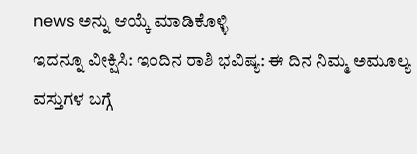news ಅನ್ನು ಆಯ್ಕೆ ಮಾಡಿಕೊಳ್ಳಿ
ಇದನ್ನೂ ವೀಕ್ಷಿಸಿ: ಇಂದಿನ ರಾಶಿ ಭವಿಷ್ಯ: ಈ ದಿನ ನಿಮ್ಮ ಅಮೂಲ್ಯ ವಸ್ತುಗಳ ಬಗ್ಗೆ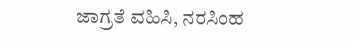ಜಾಗ್ರತೆ ವಹಿಸಿ, ನರಸಿಂಹ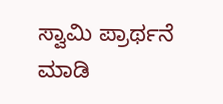ಸ್ವಾಮಿ ಪ್ರಾರ್ಥನೆ ಮಾಡಿ